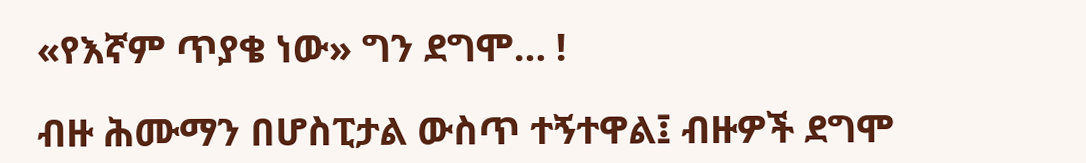«የእኛም ጥያቄ ነው» ግን ደግሞ… !

ብዙ ሕሙማን በሆስፒታል ውስጥ ተኝተዋል፤ ብዙዎች ደግሞ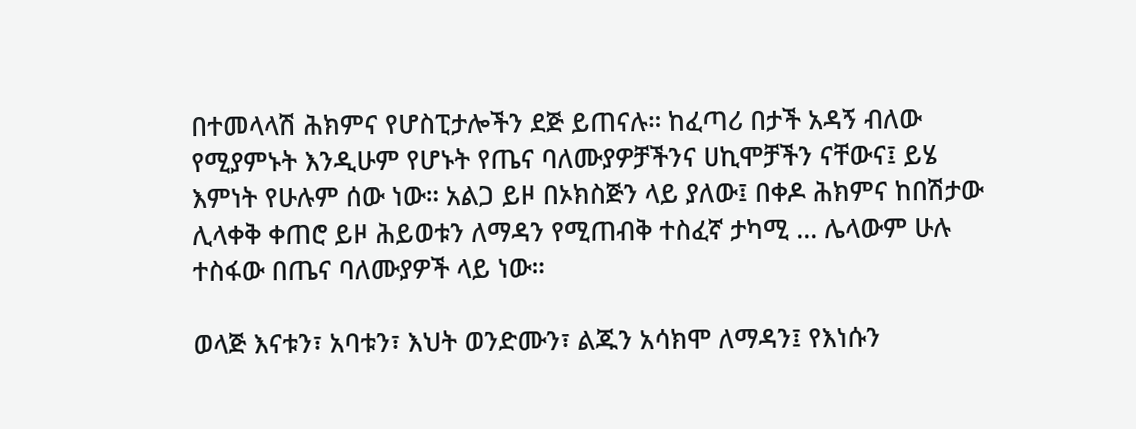በተመላላሽ ሕክምና የሆስፒታሎችን ደጅ ይጠናሉ። ከፈጣሪ በታች አዳኝ ብለው የሚያምኑት እንዲሁም የሆኑት የጤና ባለሙያዎቻችንና ሀኪሞቻችን ናቸውና፤ ይሄ እምነት የሁሉም ሰው ነው። አልጋ ይዞ በኦክስጅን ላይ ያለው፤ በቀዶ ሕክምና ከበሽታው ሊላቀቅ ቀጠሮ ይዞ ሕይወቱን ለማዳን የሚጠብቅ ተስፈኛ ታካሚ … ሌላውም ሁሉ ተስፋው በጤና ባለሙያዎች ላይ ነው።

ወላጅ እናቱን፣ አባቱን፣ እህት ወንድሙን፣ ልጁን አሳክሞ ለማዳን፤ የእነሱን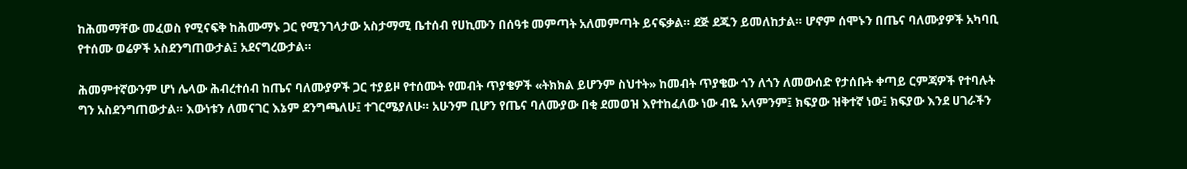ከሕመማቸው መፈወስ የሚናፍቅ ከሕሙማኑ ጋር የሚንገላታው አስታማሚ ቤተሰብ የሀኪሙን በሰዓቱ መምጣት አለመምጣት ይናፍቃል። ደጅ ደጁን ይመለከታል። ሆኖም ሰሞኑን በጤና ባለሙያዎች አካባቢ የተሰሙ ወሬዎች አስደንግጠውታል፤ አደናግረውታል።

ሕመምተኛውንም ሆነ ሌላው ሕብረተሰብ ከጤና ባለሙያዎች ጋር ተያይዞ የተሰሙት የመብት ጥያቄዎች «ትክክል ይሆንም ስህተት» ከመብት ጥያቄው ጎን ለጎን ለመውሰድ የታሰቡት ቀጣይ ርምጃዎች የተባሉት ግን አስደንግጠውታል። እውነቱን ለመናገር እኔም ደንግጫለሁ፤ ተገርሜያለሁ። አሁንም ቢሆን የጤና ባለሙያው በቂ ደመወዝ እየተከፈለው ነው ብዬ አላምንም፤ ክፍያው ዝቅተኛ ነው፤ ክፍያው እንደ ሀገራችን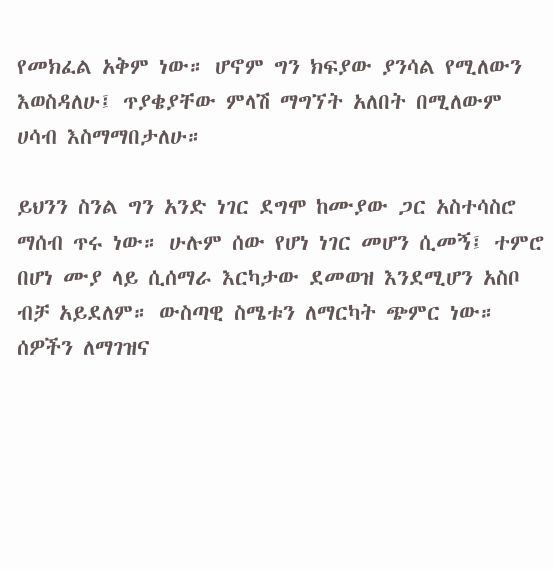የመክፈል አቅም ነው። ሆኖም ግን ክፍያው ያንሳል የሚለውን እወስዳለሁ፤ ጥያቄያቸው ምላሽ ማግኘት አለበት በሚለውም ሀሳብ እስማማበታለሁ።

ይህንን ስንል ግን አንድ ነገር ደግሞ ከሙያው ጋር አስተሳስሮ ማሰብ ጥሩ ነው። ሁሉም ሰው የሆነ ነገር መሆን ሲመኝ፤ ተምሮ በሆነ ሙያ ላይ ሲሰማራ እርካታው ደመወዝ እንደሚሆን አስቦ ብቻ አይደለም። ውስጣዊ ስሜቱን ለማርካት ጭምር ነው። ሰዎችን ለማገዝና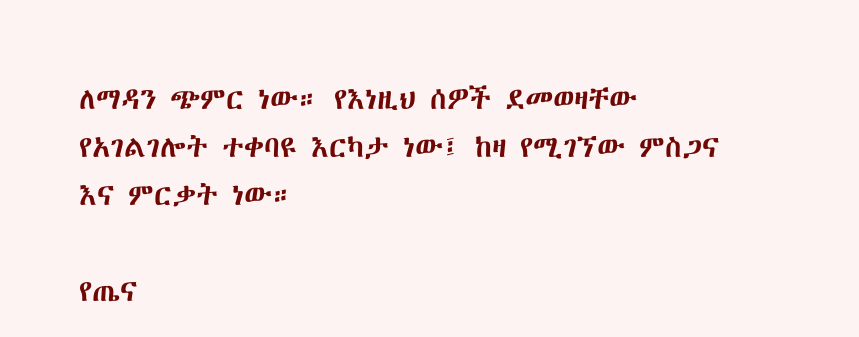ለማዳን ጭምር ነው። የእነዚህ ሰዎች ደመወዛቸው የአገልገሎት ተቀባዩ እርካታ ነው፤ ከዛ የሚገኘው ምስጋና እና ምርቃት ነው።

የጤና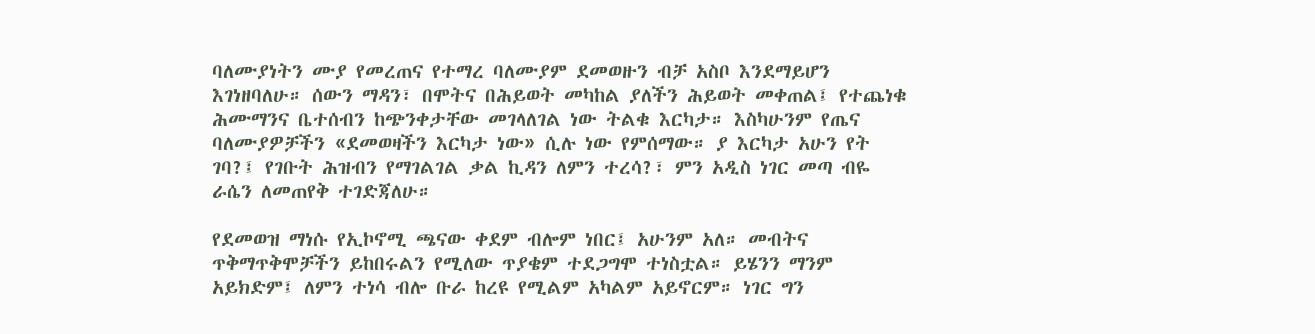ባለሙያነትን ሙያ የመረጠና የተማረ ባለሙያም ደመወዙን ብቻ አስቦ እንደማይሆን እገነዘባለሁ። ሰውን ማዳን፣ በሞትና በሕይወት መካከል ያለችን ሕይወት መቀጠል፤ የተጨነቁ ሕሙማንና ቤተሰብን ከጭንቀታቸው መገላለገል ነው ትልቁ እርካታ። እስካሁንም የጤና ባለሙያዎቻችን «ደመወዛችን እርካታ ነው» ሲሉ ነው የምሰማው። ያ እርካታ አሁን የት ገባ?፤ የገቡት ሕዝብን የማገልገል ቃል ኪዳን ለምን ተረሳ?፣ ምን አዲስ ነገር መጣ ብዬ ራሴን ለመጠየቅ ተገድጃለሁ።

የደመወዝ ማነሱ የኢኮኖሚ ጫናው ቀደም ብሎም ነበር፤ አሁንም አለ። መብትና ጥቅማጥቅሞቻችን ይከበሩልን የሚለው ጥያቄም ተደጋግሞ ተነስቷል። ይሄንን ማንም አይክድም፤ ለምን ተነሳ ብሎ ቡራ ከረዩ የሚልም አካልም አይኖርም። ነገር ግን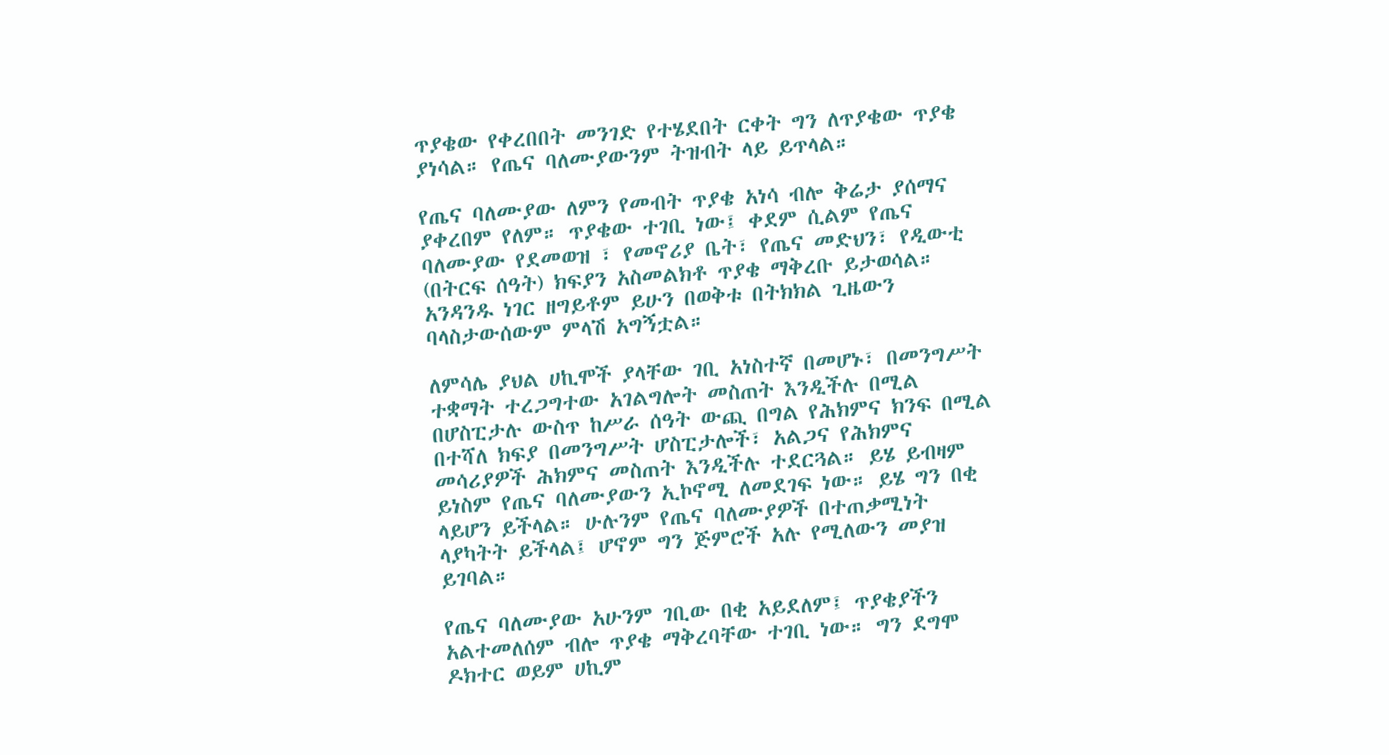ጥያቄው የቀረበበት መንገድ የተሄደበት ርቀት ግን ለጥያቄው ጥያቄ ያነሳል። የጤና ባለሙያውንም ትዝብት ላይ ይጥላል።

የጤና ባለሙያው ለምን የመብት ጥያቄ አነሳ ብሎ ቅሬታ ያሰማና ያቀረበም የለም። ጥያቄው ተገቢ ነው፤ ቀደም ሲልም የጤና ባለሙያው የደመወዝ ፣ የመኖሪያ ቤት፣ የጤና መድህን፣ የዲውቲ (በትርፍ ሰዓት) ክፍያን አስመልክቶ ጥያቄ ማቅረቡ ይታወሳል። አንዳንዱ ነገር ዘግይቶም ይሁን በወቅቱ በትክክል ጊዜውን ባላስታውሰውም ምላሽ አግኝቷል።

ለምሳሌ ያህል ሀኪሞች ያላቸው ገቢ አነስተኛ በመሆኑ፣ በመንግሥት ተቋማት ተረጋግተው አገልግሎት መስጠት እንዲችሉ በሚል በሆስፒታሉ ውስጥ ከሥራ ሰዓት ውጪ በግል የሕክምና ክንፍ በሚል በተሻለ ክፍያ በመንግሥት ሆስፒታሎች፣ አልጋና የሕክምና መሳሪያዎች ሕክምና መስጠት እንዲችሉ ተደርጓል። ይሄ ይብዛም ይነስም የጤና ባለሙያውን ኢኮኖሚ ለመደገፍ ነው። ይሄ ግን በቂ ላይሆን ይችላል። ሁሉንም የጤና ባለሙያዎች በተጠቃሚነት ላያካትት ይችላል፤ ሆኖም ግን ጅምሮች አሉ የሚለውን መያዝ ይገባል።

የጤና ባለሙያው አሁንም ገቢው በቂ አይደለም፤ ጥያቄያችን አልተመለሰም ብሎ ጥያቄ ማቅረባቸው ተገቢ ነው። ግን ደግሞ ዶክተር ወይም ሀኪም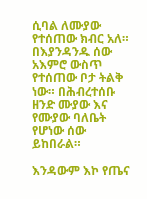ሲባል ለሙያው የተሰጠው ክብር አለ። በእያንዳንዱ ሰው አእምሮ ውስጥ የተሰጠው ቦታ ትልቅ ነው። በሕብረተሰቡ ዘንድ ሙያው እና የሙያው ባለቤት የሆነው ሰው ይከበራል።

እንዳውም እኮ የጤና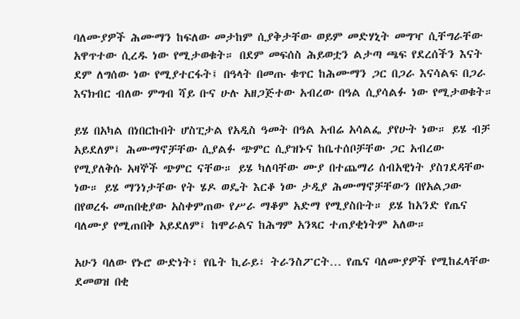ባለሙያዎች ሕሙማን ከፍለው መታከም ሲያቅታቸው ወይም መድሃኒት መግዣ ሲቸግራቸው አዋጥተው ሲረዱ ነው የሚታወቁት። በደም መፍሰስ ሕይወቷን ልታጣ ጫፍ የደረሰችን እናት ደም ለግሰው ነው የሚያተርፋት፤ በዓላት በመጡ ቁጥር ከሕሙማን ጋር በጋራ እናሳልፍ በጋራ እናክብር ብለው ምግብ ሻይ ቡና ሁሉ አዘጋጅተው አብረው በዓል ሲያሳልፉ ነው የሚታወቁት።

ይሄ በአካል በነበርኩበት ሆስፒታል የአዲስ ዓመት በዓል አብሬ አሳልፌ ያየሁት ነው። ይሄ ብቻ አይደለም፤ ሕሙማኖቻቸው ሲያልፉ ጭምር ሲያዝኑና ከቤተሰቦቻቸው ጋር አብረው የሚያለቅሱ አዛኞች ጭምር ናቸው። ይሄ ካለባቸው ሙያ በተጨማሪ ሰብአዊነት ያስገደዳቸው ነው። ይሄ ማንነታቸው የት ሄዶ ወዴት እርቆ ነው ታዲያ ሕሙማኖቻቸውን በየአልጋው በየወረፋ መጠበቂያው አስቀምጠው የሥራ ማቆም አድማ የሚያስቡት። ይሄ ከአንድ የጤና ባለሙያ የሚጠበቅ አይደለም፤ ከሞራልና ከሕግም አንጻር ተጠያቂነትም አለው።

አሁን ባለው የኑሮ ውድነት፣ የቤት ኪራይ፣ ትራንስፖርት… የጤና ባለሙያዎች የሚከፈላቸው ደመወዝ በቂ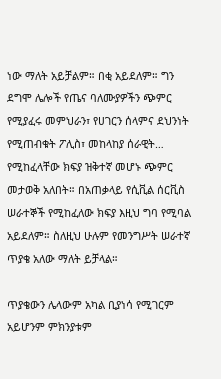ነው ማለት አይቻልም። በቂ አይደለም። ግን ደግሞ ሌሎች የጤና ባለሙያዎችን ጭምር የሚያፈሩ መምህራን፣ የሀገርን ሰላምና ደህንነት የሚጠብቁት ፖሊስ፣ መከላከያ ሰራዊት… የሚከፈላቸው ክፍያ ዝቅተኛ መሆኑ ጭምር መታወቅ አለበት። በአጠቃላይ የሲቪል ሰርቪስ ሠራተኞች የሚከፈለው ክፍያ እዚህ ግባ የሚባል አይደለም። ስለዚህ ሁሉም የመንግሥት ሠራተኛ ጥያቄ አለው ማለት ይቻላል።

ጥያቄውን ሌላውም አካል ቢያነሳ የሚገርም አይሆንም ምክንያቱም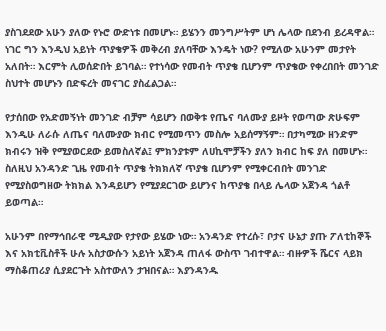ያስገደደው አሁን ያለው የኑሮ ውድነቱ በመሆኑ። ይሄንን መንግሥትም ሆነ ሌላው በደንብ ይረዳዋል። ነገር ግን እንዲህ አይነት ጥያቄዎች መቅረብ ያለባቸው እንዴት ነው? የሚለው አሁንም መታየት አለበት። እርምት ሊወሰድበት ይገባል። የተነሳው የመብት ጥያቄ ቢሆንም ጥያቄው የቀረበበት መንገድ ስህተት መሆኑን በድፍረት መናገር ያስፈልጋል።

የታሰበው የአድመኝነት መንገድ ብቻም ሳይሆን በወቅቱ የጤና ባለሙያ ይዞት የወጣው ጽሁፍም እንዲሁ ለራሱ ለጤና ባለሙያው ክብር የሚመጥን መስሎ አይሰማኝም። በታካሚው ዘንድም ክብሩን ዝቅ የሚያወርደው ይመስለኛል፤ ምክንያቱም ለሀኪሞቻችን ያለን ክብር ከፍ ያለ በመሆኑ። ስለዚህ አንዳንድ ጊዜ የመብት ጥያቄ ትክክለኛ ጥያቄ ቢሆንም የሚቀርብበት መንገድ የሚያስወግዘው ትክክል እንዳይሆን የሚያደርገው ይሆንና ከጥያቄ በላይ ሌላው አጀንዳ ጎልቶ ይወጣል።

አሁንም በየማኅበራዊ ሚዲያው የታየው ይሄው ነው። አንዳንድ የተረሱ፣ ቦታና ሁኔታ ያጡ ፖለቲከኞች እና አክቲቪስቶች ሁሉ አስታውሱን አይነት አጀንዳ ጠለፋ ውስጥ ገብተዋል። ብዙዎች ሼርና ላይክ ማስቆጠሪያ ሲያደርጉት አስተውለን ታዝበናል። እያንዳንዱ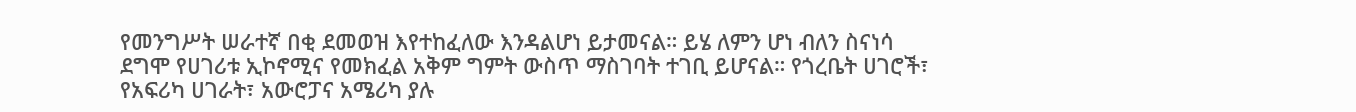የመንግሥት ሠራተኛ በቂ ደመወዝ እየተከፈለው እንዳልሆነ ይታመናል። ይሄ ለምን ሆነ ብለን ስናነሳ ደግሞ የሀገሪቱ ኢኮኖሚና የመክፈል አቅም ግምት ውስጥ ማስገባት ተገቢ ይሆናል። የጎረቤት ሀገሮች፣ የአፍሪካ ሀገራት፣ አውሮፓና አሜሪካ ያሉ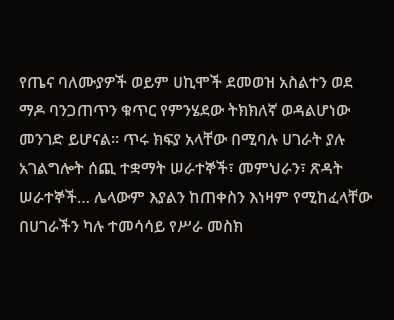የጤና ባለሙያዎች ወይም ሀኪሞች ደመወዝ አስልተን ወደ ማዶ ባንጋጠጥን ቁጥር የምንሄደው ትክክለኛ ወዳልሆነው መንገድ ይሆናል። ጥሩ ክፍያ አላቸው በሚባሉ ሀገራት ያሉ አገልግሎት ሰጪ ተቋማት ሠራተኞች፣ መምህራን፣ ጽዳት ሠራተኞች… ሌላውም እያልን ከጠቀስን እነዛም የሚከፈላቸው በሀገራችን ካሉ ተመሳሳይ የሥራ መስክ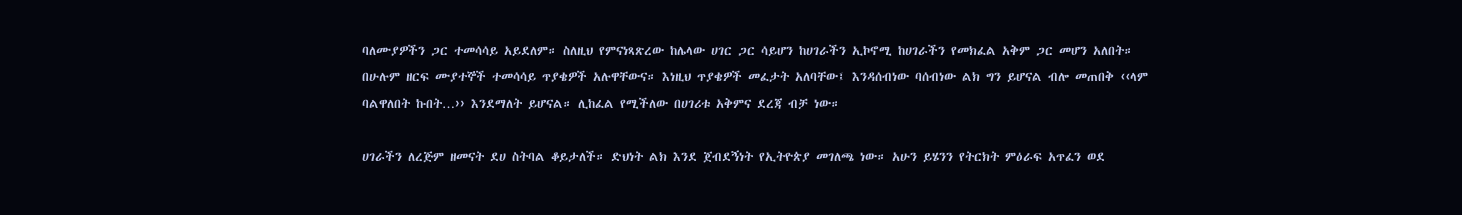ባለሙያዎችን ጋር ተመሳሳይ አይደለም። ስለዚህ የምናነጻጽረው ከሌላው ሀገር ጋር ሳይሆን ከሀገራችን ኢኮኖሚ ከሀገራችን የመክፈል አቅም ጋር መሆን አለበት። በሁሉም ዘርፍ ሙያተኞች ተመሳሳይ ጥያቄዎች አሉዋቸውና። እነዚህ ጥያቄዎች መፈታት አለባቸው፤ እንዳሰብነው ባሰብነው ልክ ግን ይሆናል ብሎ መጠበቅ ‹‹ላም ባልዋለበት ኩበት…›› እንደማለት ይሆናል። ሊከፈል የሚችለው በሀገሪቱ አቅምና ደረጃ ብቻ ነው።

ሀገራችን ለረጅም ዘመናት ደሀ ስትባል ቆይታለች። ድህነት ልክ እንደ ጀብደኝነት የኢትዮጵያ መገለጫ ነው። አሁን ይሄንን የትርክት ምዕራፍ አጥፈን ወደ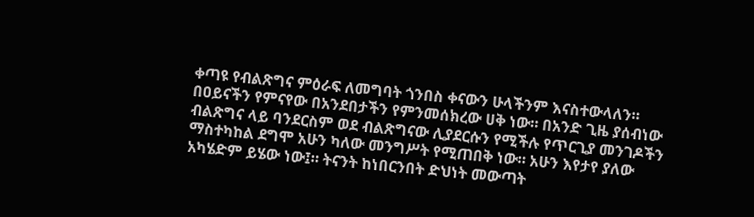ቀጣዩ የብልጽግና ምዕራፍ ለመግባት ጎንበስ ቀናውን ሁላችንም እናስተውላለን። በዐይናችን የምናየው በአንደበታችን የምንመሰክረው ሀቅ ነው። በአንድ ጊዜ ያሰብነው ብልጽግና ላይ ባንደርስም ወደ ብልጽግናው ሊያደርሱን የሚችሉ የጥርጊያ መንገዶችን ማስተካከል ደግሞ አሁን ካለው መንግሥት የሚጠበቅ ነው። አሁን እየታየ ያለው አካሄድም ይሄው ነው፤። ትናንት ከነበርንበት ድህነት መውጣት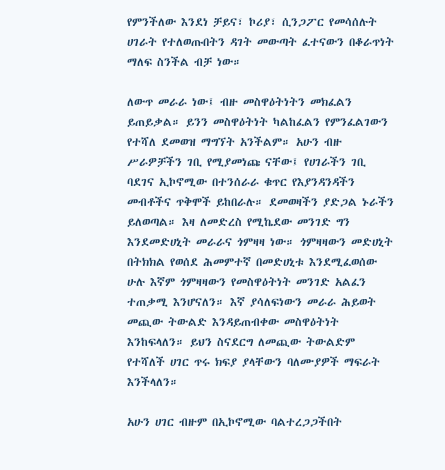የምንችለው እንደነ ቻይና፣ ኮሪያ፣ ሲንጋፖር የመሳሰሉት ሀገራት የተለወጡበትን ዳገት መውጣት ፈተናውን በቆራጥነት ማለፍ ስንችል ብቻ ነው።

ለውጥ መራራ ነው፤ ብዙ መስዋዕትነትን መክፈልን ይጠይቃል። ይንን መስዋዕትነት ካልከፈልን የምንፈልገውን የተሻለ ደመወዝ ማግኘት አንችልም። አሁን ብዙ ሥራዎቻችን ገቢ የሚያመነጩ ናቸው፤ የሀገራችን ገቢ ባደገና ኢኮኖሚው በተንሰራራ ቁጥር የእያንዳንዳችን መብቶችና ጥቅሞች ይከበራሉ። ደመወዛችን ያድጋል ኑራችን ይለወጣል። እዛ ለመድረስ የሚኬደው መንገድ ግን እንደመድሀኒት መራራና ጎምዛዛ ነው። ጎምዛዛውን መድሀኒት በትክክል የወሰደ ሕመምተኛ በመድሀኒቱ እንደሚፈወሰው ሁሉ እኛም ጎምዛዛውን የመስዋዕትነት መንገድ አልፈን ተጠቃሚ እንሆናለን። እኛ ያሳለፍነውን መራራ ሕይወት መጪው ትውልድ እንዳይጠብቀው መስዋዕትነት እንከፍላለን። ይህን ስናደርግ ለመጪው ትውልድም የተሻለች ሀገር ጥሩ ክፍያ ያላቸውን ባለሙያዎች ማፍራት እንችላለን።

አሁን ሀገር ብዙም በኢኮኖሚው ባልተረጋጋችበት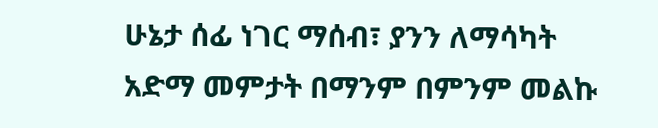ሁኔታ ሰፊ ነገር ማሰብ፣ ያንን ለማሳካት አድማ መምታት በማንም በምንም መልኩ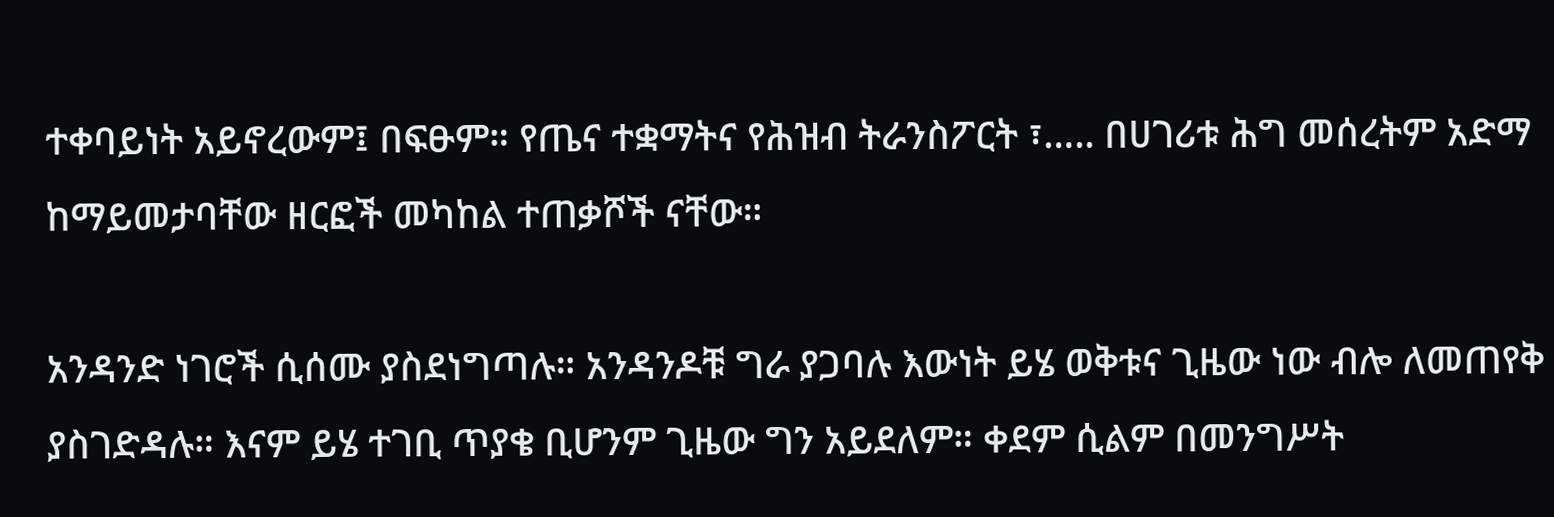ተቀባይነት አይኖረውም፤ በፍፁም። የጤና ተቋማትና የሕዝብ ትራንስፖርት ፣….. በሀገሪቱ ሕግ መሰረትም አድማ ከማይመታባቸው ዘርፎች መካከል ተጠቃሾች ናቸው።

አንዳንድ ነገሮች ሲሰሙ ያስደነግጣሉ። አንዳንዶቹ ግራ ያጋባሉ እውነት ይሄ ወቅቱና ጊዜው ነው ብሎ ለመጠየቅ ያስገድዳሉ። እናም ይሄ ተገቢ ጥያቄ ቢሆንም ጊዜው ግን አይደለም። ቀደም ሲልም በመንግሥት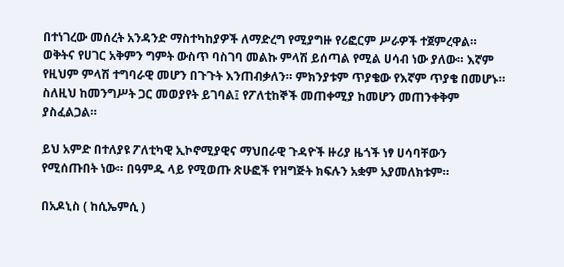በተነገረው መሰረት አንዳንድ ማስተካከያዎች ለማድረግ የሚያግዙ የሪፎርም ሥራዎች ተጀምረዋል። ወቅትና የሀገር አቅምን ግምት ውስጥ ባስገባ መልኩ ምላሽ ይሰጣል የሚል ሀሳብ ነው ያለው። እኛም የዚህም ምላሽ ተግባራዊ መሆን በጉጉት እንጠብቃለን። ምክንያቱም ጥያቄው የእኛም ጥያቄ በመሆኑ። ስለዚህ ከመንግሥት ጋር መወያየት ይገባል፤ የፖለቲከኞች መጠቀሚያ ከመሆን መጠንቀቅም ያስፈልጋል።

ይህ አምድ በተለያዩ ፖለቲካዊ ኢኮኖሚያዊና ማህበራዊ ጉዳዮች ዙሪያ ዜጎች ነፃ ሀሳባቸውን የሚሰጡበት ነው። በዓምዱ ላይ የሚወጡ ጽሁፎች የዝግጅት ክፍሉን አቋም አያመለክቱም።

በአዶኒስ ( ከሲኤምሲ )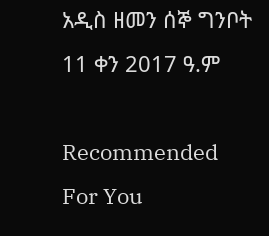አዲስ ዘመን ሰኞ ግንቦት 11 ቀን 2017 ዓ.ም

Recommended For You